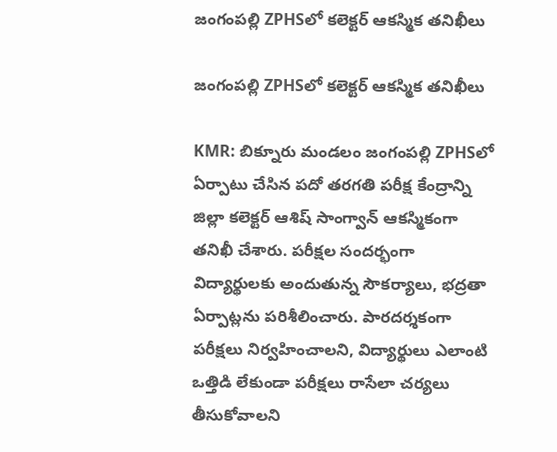జంగంపల్లి ZPHSలో కలెక్టర్ ఆకస్మిక తనిఖీలు

జంగంపల్లి ZPHSలో కలెక్టర్ ఆకస్మిక తనిఖీలు

KMR: బిక్నూరు మండలం జంగంపల్లి ZPHSలో ఏర్పాటు చేసిన పదో తరగతి పరీక్ష కేంద్రాన్ని జిల్లా కలెక్టర్ ఆశిష్ సాంగ్వాన్ ఆకస్మికంగా తనిఖీ చేశారు. పరీక్షల సందర్భంగా విద్యార్థులకు అందుతున్న సౌకర్యాలు, భద్రతా ఏర్పాట్లను పరిశీలించారు. పారదర్శకంగా పరీక్షలు నిర్వహించాలని, విద్యార్థులు ఎలాంటి ఒత్తిడి లేకుండా పరీక్షలు రాసేలా చర్యలు తీసుకోవాలని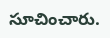సూచించారు.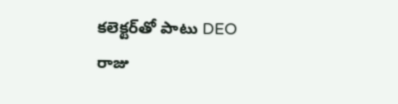కలెక్టర్‌తో పాటు DEO రాజు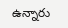ఉన్నారు